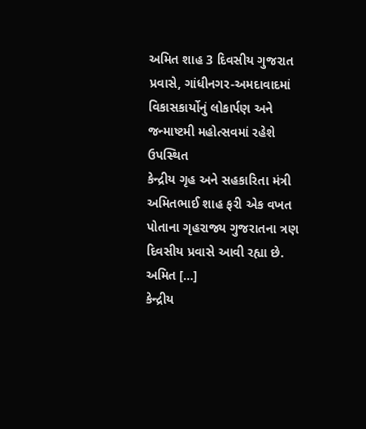અમિત શાહ 3 દિવસીય ગુજરાત પ્રવાસે, ગાંધીનગર-અમદાવાદમાં વિકાસકાર્યોનું લોકાર્પણ અને જન્માષ્ટમી મહોત્સવમાં રહેશે ઉપસ્થિત
કેન્દ્રીય ગૃહ અને સહકારિતા મંત્રી અમિતભાઈ શાહ ફરી એક વખત પોતાના ગૃહરાજ્ય ગુજરાતના ત્રણ દિવસીય પ્રવાસે આવી રહ્યા છે. અમિત […]
કેન્દ્રીય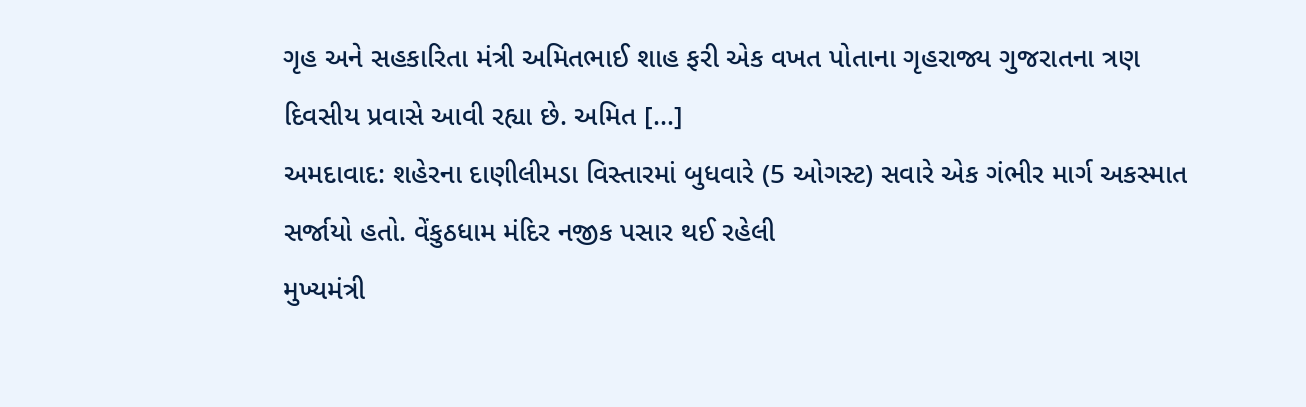ગૃહ અને સહકારિતા મંત્રી અમિતભાઈ શાહ ફરી એક વખત પોતાના ગૃહરાજ્ય ગુજરાતના ત્રણ દિવસીય પ્રવાસે આવી રહ્યા છે. અમિત […]
અમદાવાદ: શહેરના દાણીલીમડા વિસ્તારમાં બુધવારે (5 ઓગસ્ટ) સવારે એક ગંભીર માર્ગ અકસ્માત સર્જાયો હતો. વેંકુઠધામ મંદિર નજીક પસાર થઈ રહેલી
મુખ્યમંત્રી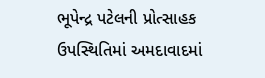ભૂપેન્દ્ર પટેલની પ્રોત્સાહક ઉપસ્થિતિમાં અમદાવાદમાં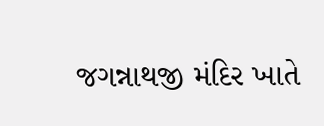જગન્નાથજી મંદિર ખાતે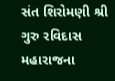સંત શિરોમણી શ્રી ગુરુ રવિદાસ મહારાજના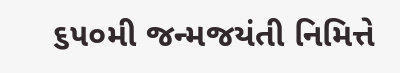૬૫૦મી જન્મજયંતી નિમિત્તે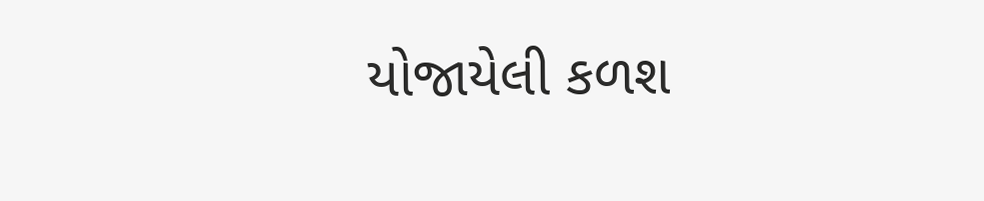યોજાયેલી કળશ